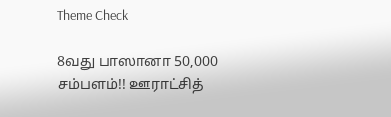Theme Check

8வது பாஸானா 50,000 சம்பளம்!! ஊராட்சித்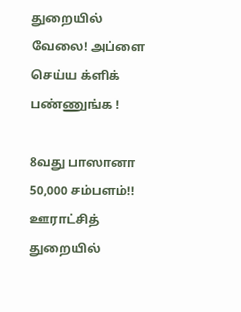துறையில் வேலை! அப்ளை செய்ய க்ளிக் பண்ணுங்க !

8வது பாஸானா 50,000 சம்பளம்!! ஊராட்சித் துறையில்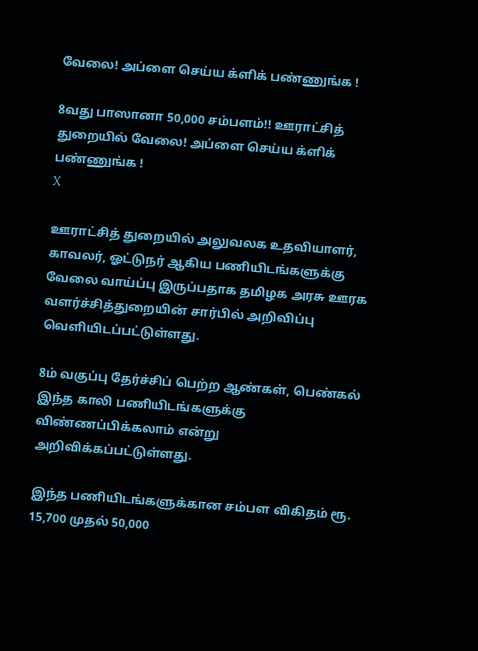வேலை! அப்ளை செய்ய க்ளிக் பண்ணுங்க !

8வது பாஸானா 50,000 சம்பளம்!! ஊராட்சித் துறையில் வேலை! அப்ளை செய்ய க்ளிக் பண்ணுங்க !
X

ஊராட்சித் துறையில் அலுவலக உதவியாளர், காவலர், ஓட்டுநர் ஆகிய பணியிடங்களுக்கு வேலை வாய்ப்பு இருப்பதாக தமிழக அரசு ஊரக வளர்ச்சித்துறையின் சார்பில் அறிவிப்பு வெளியிடப்பட்டுள்ளது.

8ம் வகுப்பு தேர்ச்சிப் பெற்ற ஆண்கள், பெண்கல் இந்த காலி பணியிடங்களுக்கு விண்ணப்பிக்கலாம் என்று அறிவிக்கப்பட்டுள்ளது.

இந்த பணியிடங்களுக்கான சம்பள விகிதம் ரூ. 15,700 முதல் 50,000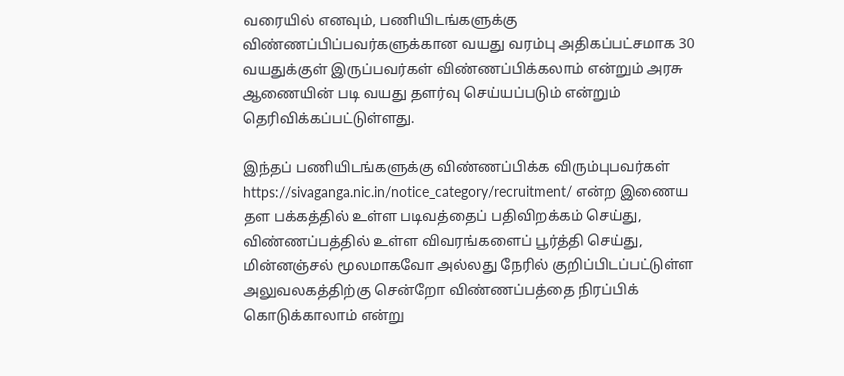வரையில் எனவும், பணியிடங்களுக்கு விண்ணப்பிப்பவர்களுக்கான வயது வரம்பு அதிகப்பட்சமாக 30 வயதுக்குள் இருப்பவர்கள் விண்ணப்பிக்கலாம் என்றும் அரசு ஆணையின் படி வயது தளர்வு செய்யப்படும் என்றும் தெரிவிக்கப்பட்டுள்ளது.

இந்தப் பணியிடங்களுக்கு விண்ணப்பிக்க விரும்புபவர்கள் https://sivaganga.nic.in/notice_category/recruitment/ என்ற இணைய தள பக்கத்தில் உள்ள படிவத்தைப் பதிவிறக்கம் செய்து, விண்ணப்பத்தில் உள்ள விவரங்களைப் பூர்த்தி செய்து, மின்னஞ்சல் மூலமாகவோ அல்லது நேரில் குறிப்பிடப்பட்டுள்ள அலுவலகத்திற்கு சென்றோ விண்ணப்பத்தை நிரப்பிக் கொடுக்காலாம் என்று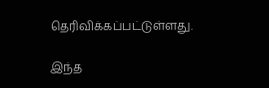தெரிவிக்கப்பட்டுள்ளது.

இந்த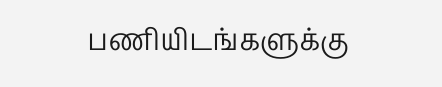பணியிடங்களுக்கு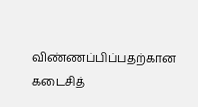விண்ணப்பிப்பதற்கான கடைசித்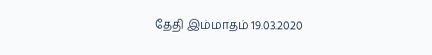தேதி இம்மாதம் 19.03.2020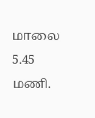மாலை 5.45 மணி.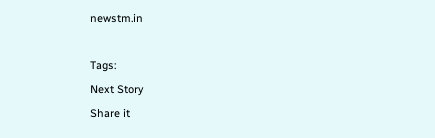newstm.in

Tags:
Next Story
Share it